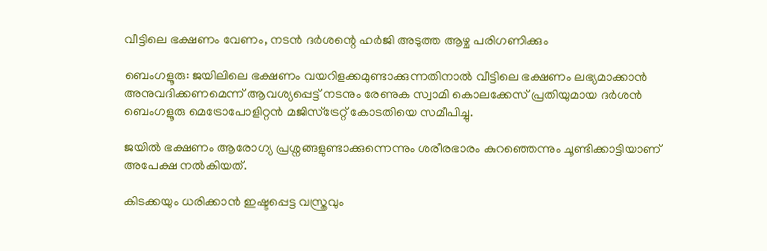വീട്ടിലെ ഭക്ഷണം വേണം, നടൻ ദർശന്റെ ഹർജി അടുത്ത ആഴ്ച പരിഗണിക്കും

ബെംഗളൂരു: ജയിലിലെ ഭക്ഷണം വയറിളക്കമുണ്ടാക്കുന്നതിനാല്‍ വീട്ടിലെ ഭക്ഷണം ലഭ്യമാക്കാൻ അനുവദിക്കണമെന്ന് ആവശ്യപ്പെട്ട് നടനും രേണുക സ്വാമി കൊലക്കേസ് പ്രതിയുമായ ദർശൻ ബെംഗളൂരു മെട്രോപോളിറ്റൻ മജിസ്‌ട്രേറ്റ്‌ കോടതിയെ സമീപിച്ചു.

ജയില്‍ ഭക്ഷണം ആരോഗ്യ പ്രശ്നങ്ങളുണ്ടാക്കുന്നെന്നും ശരീരഭാരം കുറഞ്ഞെന്നും ചൂണ്ടിക്കാട്ടിയാണ് അപേക്ഷ നല്‍കിയത്.

കിടക്കയും ധരിക്കാൻ ഇഷ്ടപ്പെട്ട വസ്ത്രവും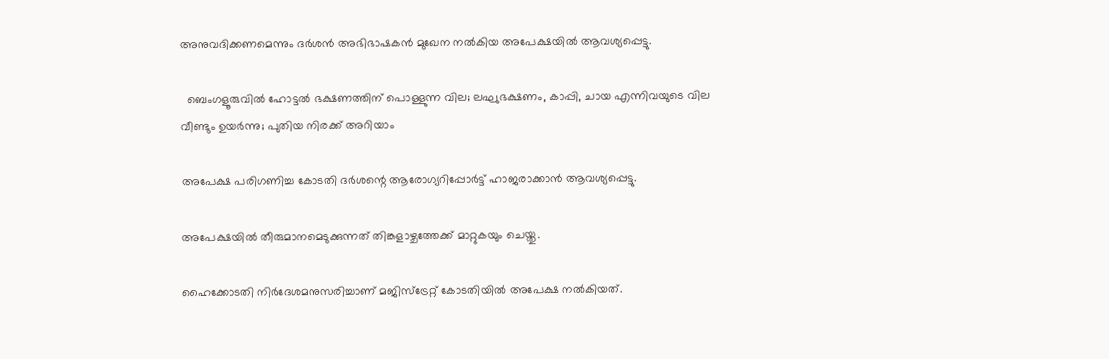അനുവദിക്കണമെന്നും ദർശൻ അഭിഭാഷകൻ മുഖേന നല്‍കിയ അപേക്ഷയില്‍ ആവശ്യപ്പെട്ടു.

  ബെംഗളൂരുവിൽ ഹോട്ടൽ ഭക്ഷണത്തിന് പൊള്ളുന്ന വില; ലഘുഭക്ഷണം, കാപ്പി, ചായ എന്നിവയുടെ വില വീണ്ടും ഉയർന്നു; പുതിയ നിരക്ക് അറിയാം

അപേക്ഷ പരിഗണിച്ച കോടതി ദർശന്റെ ആരോഗ്യറിപ്പോർട്ട് ഹാജരാക്കാൻ ആവശ്യപ്പെട്ടു.

അപേക്ഷയില്‍ തീരുമാനമെടുക്കുന്നത് തിങ്കളാഴ്ചത്തേക്ക് മാറ്റുകയും ചെയ്തു.

ഹൈക്കോടതി നിർദേശമനുസരിച്ചാണ് മജിസ്‌ട്രേറ്റ്‌ കോടതിയില്‍ അപേക്ഷ നല്‍കിയത്.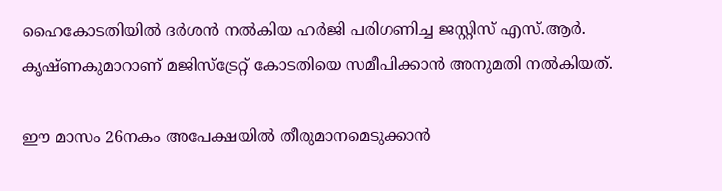ഹൈകോടതിയില്‍ ദർശൻ നല്‍കിയ ഹർജി പരിഗണിച്ച ജസ്റ്റിസ് എസ്.ആർ. കൃഷ്ണകുമാറാണ് മജിസ്‌ട്രേറ്റ്‌ കോടതിയെ സമീപിക്കാൻ അനുമതി നല്‍കിയത്.

ഈ മാസം 26നകം അപേക്ഷയില്‍ തീരുമാനമെടുക്കാൻ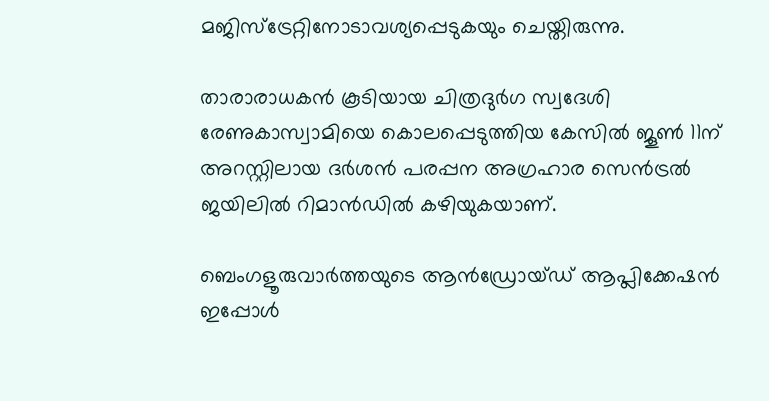മജിസ്‌ട്രേറ്റിനോടാവശ്യപ്പെടുകയും ചെയ്തിരുന്നു.

താരാരാധകൻ കൂടിയായ ചിത്രദുർഗ സ്വദേശി രേണുകാസ്വാമിയെ കൊലപ്പെടുത്തിയ കേസില്‍ ജൂണ്‍ 11ന് അറസ്റ്റിലായ ദർശൻ പരപ്പന അഗ്രഹാര സെൻട്രല്‍ ജയിലില്‍ റിമാന്‍ഡില്‍ കഴിയുകയാണ്.

ബെംഗളൂരുവാർത്തയുടെ ആൻഡ്രോയ്ഡ് ആപ്ലിക്കേഷൻ ഇപ്പോൾ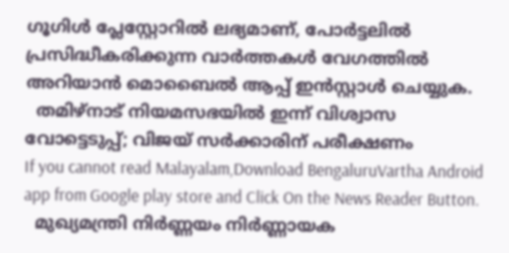ഗൂഗിൾ പ്ലേസ്റ്റോറിൽ ലഭ്യമാണ്, പോർട്ടലിൽ പ്രസിദ്ധീകരിക്കുന്ന വാർത്തകൾ വേഗത്തിൽ അറിയാൻ മൊബൈൽ ആപ്പ് ഇൻസ്റ്റാൾ ചെയ്യുക.
  തമിഴ്നാട് നിയമസഭയിൽ ഇന്ന് വിശ്വാസ വോട്ടെടുപ്പ്; വിജയ് സർക്കാരിന് പരീക്ഷണം
If you cannot read Malayalam,Download BengaluruVartha Android app from Google play store and Click On the News Reader Button.
  മുഖ്യമന്ത്രി നിർണ്ണയം നിർണ്ണായക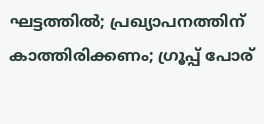ഘട്ടത്തിൽ; പ്രഖ്യാപനത്തിന് കാത്തിരിക്കണം; ഗ്രൂപ്പ് പോര്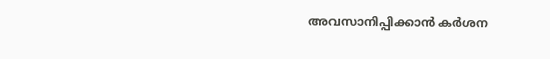അവസാനിപ്പിക്കാൻ കർശന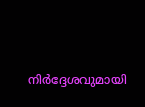നിർദ്ദേശവുമായി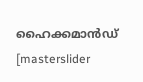ഹൈക്കമാൻഡ്
[masterslider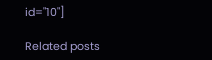id="10"]

Related posts